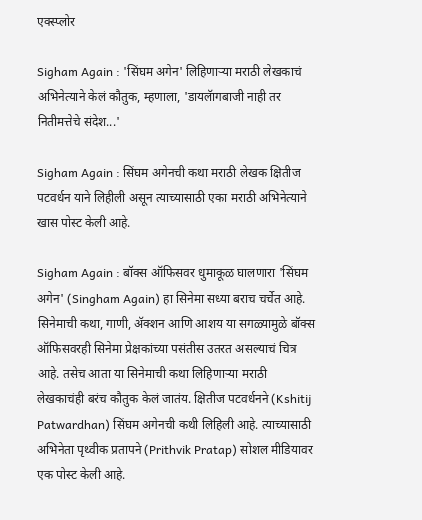एक्स्प्लोर

Sigham Again : 'सिंघम अगेन' लिहिणाऱ्या मराठी लेखकाचं अभिनेत्याने केलं कौतुक, म्हणाला, 'डायलॅागबाजी नाही तर नितीमत्तेचे संदेश...'

Sigham Again : सिंघम अगेनची कथा मराठी लेखक क्षितीज पटवर्धन याने लिहीली असून त्याच्यासाठी एका मराठी अभिनेत्याने खास पोस्ट केली आहे.

Sigham Again : बॉक्स ऑफिसवर धुमाकूळ घालणारा 'सिंघम अगेन' (Singham Again) हा सिनेमा सध्या बराच चर्चेत आहे. सिनेमाची कथा, गाणी, ॲक्शन आणि आशय या सगळ्यामुळे बॉक्स ऑफिसवरही सिनेमा प्रेक्षकांच्या पसंतीस उतरत असल्याचं चित्र आहे. तसेच आता या सिनेमाची कथा लिहिणाऱ्या मराठी लेखकाचंही बरंच कौतुक केलं जातंय. क्षितीज पटवर्धनने (Kshitij Patwardhan) सिंघम अगेनची कथी लिहिली आहे. त्याच्यासाठी अभिनेता पृथ्वीक प्रतापने (Prithvik Pratap) सोशल मीडियावर एक पोस्ट केली आहे.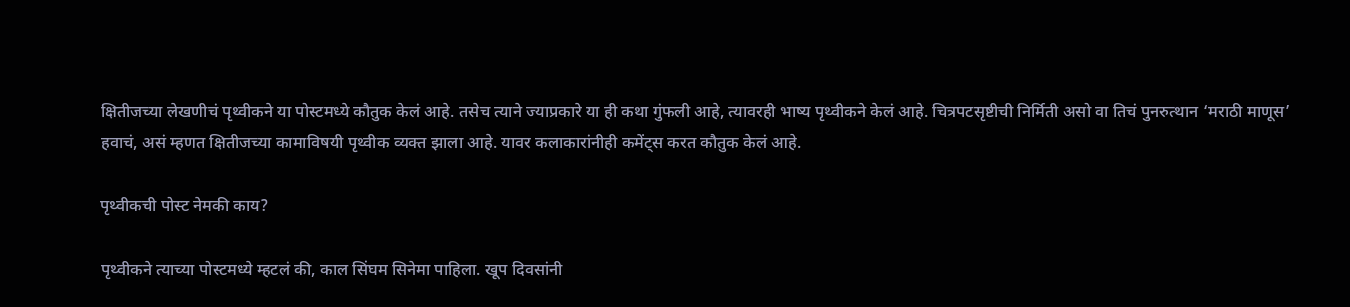क्षितीजच्या लेखणीचं पृथ्वीकने या पोस्टमध्ये कौतुक केलं आहे. तसेच त्याने ज्याप्रकारे या ही कथा गुंफली आहे, त्यावरही भाष्य पृथ्वीकने केलं आहे. चित्रपटसृष्टीची निर्मिती असो वा तिचं पुनरुत्थान ‘मराठी माणूस’ हवाचं, असं म्हणत क्षितीजच्या कामाविषयी पृथ्वीक व्यक्त झाला आहे. यावर कलाकारांनीही कमेंट्स करत कौतुक केलं आहे.

पृथ्वीकची पोस्ट नेमकी काय?

पृथ्वीकने त्याच्या पोस्टमध्ये म्हटलं की, काल सिंघम सिनेमा पाहिला. खूप दिवसांनी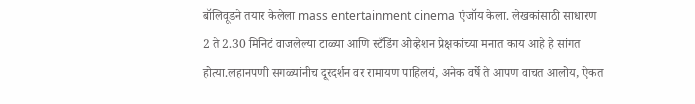बॉलिवूडने तयार केलेला mass entertainment cinema एंजॉय केला. लेखकांसाठी साधारण  2 ते 2.30 मिनिटं वाजलेल्या टाळ्या आणि स्टँडिंग ओव्हेशन प्रेक्षकांच्या मनात काय आहे हे सांगत होत्या.लहानपणी सगळ्यांनीच दूरदर्शन वर रामायण पाहिलयं, अनेक वर्षे ते आपण वाचत आलोय, ऐकत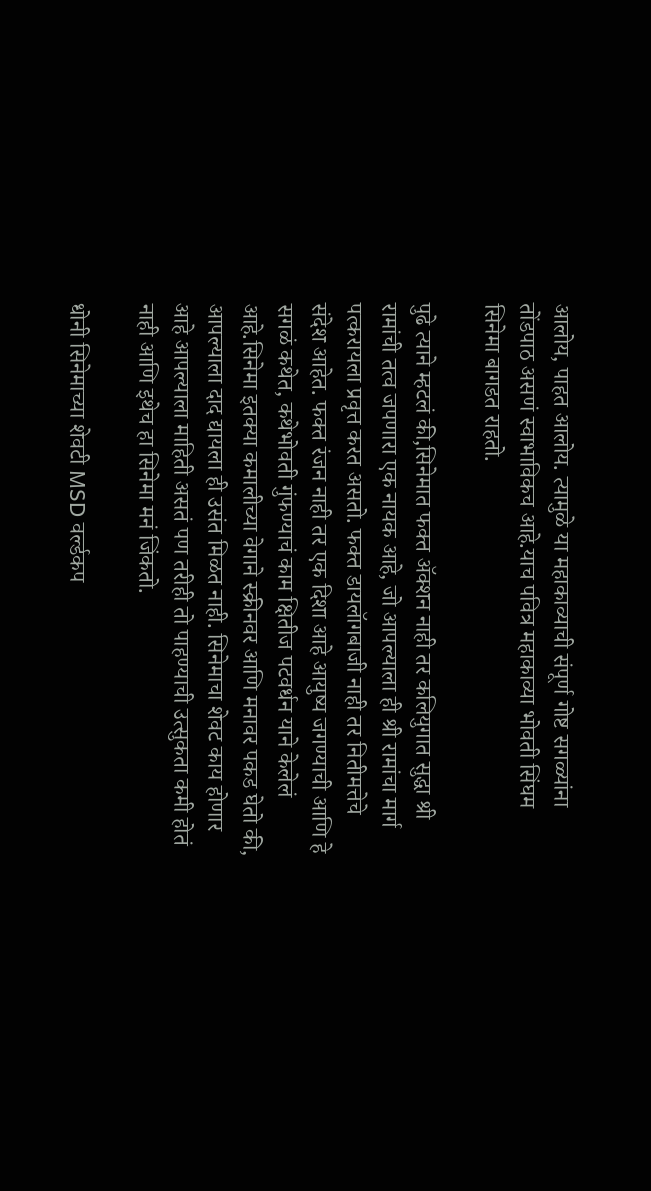आलोय, पाहत आलोय. त्यामुळे या महाकाव्याची संपूर्ण गोष्ट सगळ्यांना तोंडपाठ असणं स्वाभाविकच आहे.याच पवित्र महाकाव्या भोवती सिंघम सिनेमा बागडत राहतो.

पुढे त्याने म्हटलं की,सिनेमात फक्त ॲक्शन नाही तर कलियुगात सुद्धा श्री रामांची तत्व जपणारा एक नायक आहे, जो आपल्याला ही श्री रामांचा मार्ग पत्करायला प्रवृत्त करत असतो. फक्त डायलॅागबाजी नाही तर नितीमत्तेचे संदेश आहेत. फक्त रंजन नाही तर एक दिशा आहे आयुष्य जगण्याची आणि हे सगळं कथेत, कथेभोवती गुंफण्याचं काम क्षितीज पटवर्धन याने केलेलं आहे.सिनेमा इतक्या कमालीच्या वेगाने स्क्रीनवर आणि मनावर पकड घेतो की, आपल्याला दाद द्यायला ही उसंत मिळत नाही. सिनेमाचा शेवट काय होणार आहे आपल्याला माहिती असतं पण तरीही तो पाहण्याची उत्सुकता कमी होतं नाही आणि इथेच हा सिनेमा मनं जिंकतो.

धोनी सिनेमाच्या शेवटी MSD वर्ल्डकप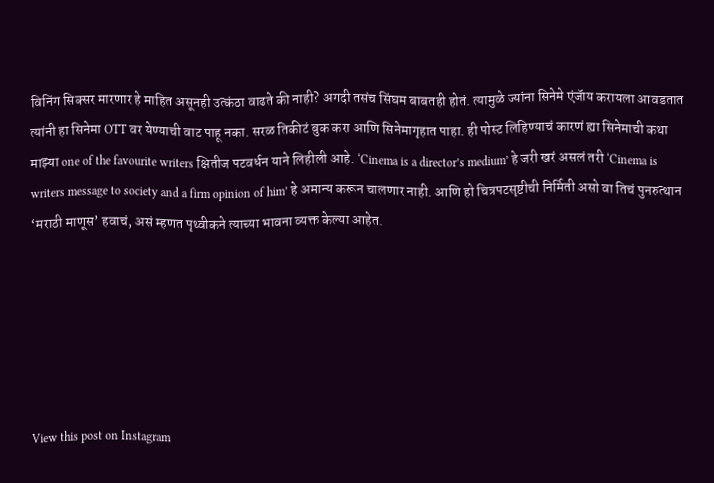विनिंग सिक्सर मारणार हे माहित असूनही उत्कंठा वाढते की नाही? अगदी तसंच सिंघम बाबतही होतं. त्यामुळे ज्यांना सिनेमे एंजॅाय करायला आवडतात त्यांनी हा सिनेमा OTT वर येण्याची वाट पाहू नका. सरळ तिकीटं बुक करा आणि सिनेमागृहात पाहा. ही पोस्ट लिहिण्याचं कारणं ह्या सिनेमाची कथा माझ्या one of the favourite writers क्षितीज पटवर्धन याने लिहीली आहे. ‘Cinema is a director’s medium’ हे जरी खरं असलं तरी ‘Cinema is writers message to society and a firm opinion of him’ हे अमान्य करून चालणार नाही. आणि हो चित्रपटसृष्टीची निर्मिती असो वा तिचं पुनरुत्थान ‘मराठी माणूस’ हवाचं, असं म्हणत पृथ्वीकने त्याच्या भावना व्यक्त केल्या आहेत.






View this post on Instagram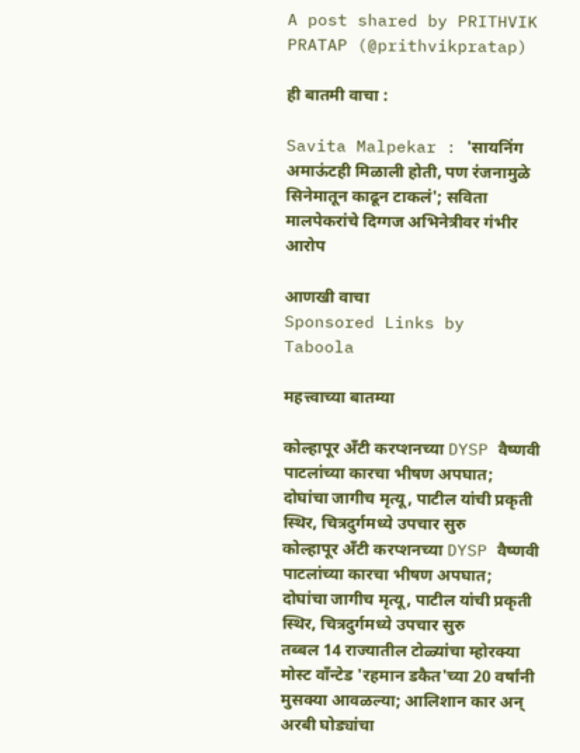A post shared by PRITHVIK PRATAP (@prithvikpratap)

ही बातमी वाचा :

Savita Malpekar : 'सायनिंग अमाऊंटही मिळाली होती, पण रंजनामुळे सिनेमातून काढून टाकलं'; सविता मालपेकरांचे दिग्गज अभिनेत्रीवर गंभीर आरोप

आणखी वाचा
Sponsored Links by Taboola

महत्त्वाच्या बातम्या

कोल्हापूर अँटी करप्शनच्या DYSP वैष्णवी पाटलांच्या कारचा भीषण अपघात; दोघांचा जागीच मृत्यू, पाटील यांची प्रकृती स्थिर, चित्रदुर्गमध्ये उपचार सुरु
कोल्हापूर अँटी करप्शनच्या DYSP वैष्णवी पाटलांच्या कारचा भीषण अपघात; दोघांचा जागीच मृत्यू, पाटील यांची प्रकृती स्थिर, चित्रदुर्गमध्ये उपचार सुरु
तब्बल 14 राज्यातील टोळ्यांचा म्होरक्या मोस्ट वाँन्टेड 'रहमान डकैत'च्या 20 वर्षांनी मुसक्या आवळल्या; आलिशान कार अन् अरबी घोड्यांचा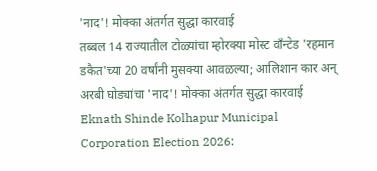'नाद'! मोक्का अंतर्गत सुद्धा कारवाई
तब्बल 14 राज्यातील टोळ्यांचा म्होरक्या मोस्ट वाँन्टेड 'रहमान डकैत'च्या 20 वर्षांनी मुसक्या आवळल्या; आलिशान कार अन् अरबी घोड्यांचा 'नाद'! मोक्का अंतर्गत सुद्धा कारवाई
Eknath Shinde Kolhapur Municipal Corporation Election 2026: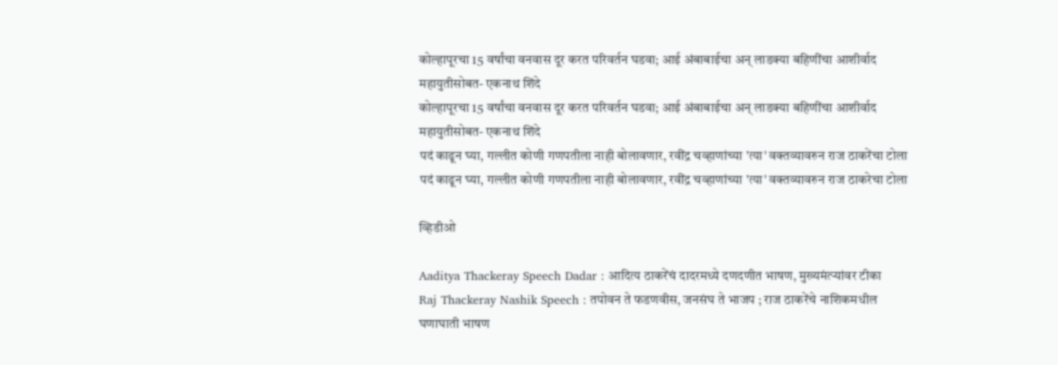कोल्हापूरचा 15 वर्षांचा वनवास दूर करत परिवर्तन घडवा; आई अंबाबाईचा अन् लाडक्या बहिणींचा आशीर्वाद महायुतीसोबत- एकनाथ शिंदे
कोल्हापूरचा 15 वर्षांचा वनवास दूर करत परिवर्तन घडवा; आई अंबाबाईचा अन् लाडक्या बहिणींचा आशीर्वाद महायुतीसोबत- एकनाथ शिंदे
पदं काढून घ्या, गल्लीत कोणी गणपतीला नाही बोलावणार, रवींद्र चव्हाणांच्या 'त्या' वक्तव्यावरुन राज ठाकरेंचा टोला
पदं काढून घ्या, गल्लीत कोणी गणपतीला नाही बोलावणार, रवींद्र चव्हाणांच्या 'त्या' वक्तव्यावरुन राज ठाकरेचा टोला

व्हिडीओ

Aaditya Thackeray Speech Dadar : आदित्य ठाकरेंचं दादरमध्ये दणदणीत भाषण, मुख्यमंत्र्‍यांवर टीका
Raj Thackeray Nashik Speech : तपोवन ते फडणवीस, जनसंघ ते भाजप ; राज ठाकरेंचे नाशिकमधील घणाघाती भाषण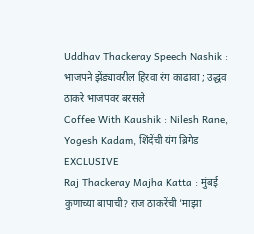Uddhav Thackeray Speech Nashik : भाजपने झेंड्यावरील हिरवा रंग काढावा ; उद्धव ठाकरे भाजपवर बरसले
Coffee With Kaushik : Nilesh Rane, Yogesh Kadam, शिंदेंची यंग ब्रिगेड EXCLUSIVE
Raj Thackeray Majha Katta : मुंबई कुणाच्या बापाची? राज ठाकरेंची 'माझा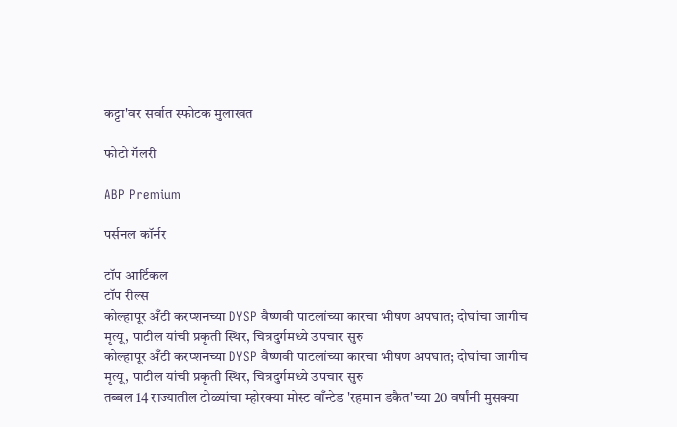कट्टा'वर सर्वात स्फोटक मुलाखत

फोटो गॅलरी

ABP Premium

पर्सनल कॉर्नर

टॉप आर्टिकल
टॉप रील्स
कोल्हापूर अँटी करप्शनच्या DYSP वैष्णवी पाटलांच्या कारचा भीषण अपघात; दोघांचा जागीच मृत्यू, पाटील यांची प्रकृती स्थिर, चित्रदुर्गमध्ये उपचार सुरु
कोल्हापूर अँटी करप्शनच्या DYSP वैष्णवी पाटलांच्या कारचा भीषण अपघात; दोघांचा जागीच मृत्यू, पाटील यांची प्रकृती स्थिर, चित्रदुर्गमध्ये उपचार सुरु
तब्बल 14 राज्यातील टोळ्यांचा म्होरक्या मोस्ट वाँन्टेड 'रहमान डकैत'च्या 20 वर्षांनी मुसक्या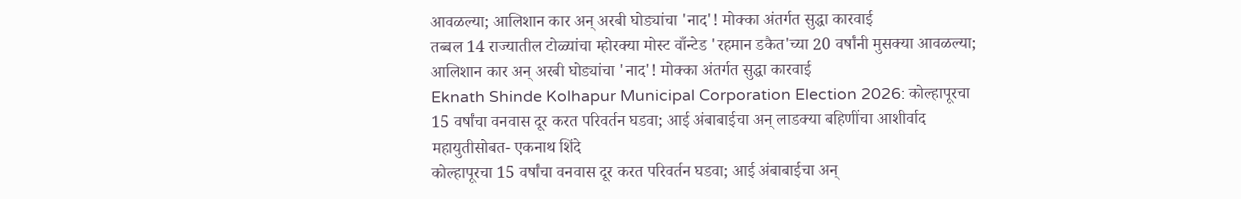आवळल्या; आलिशान कार अन् अरबी घोड्यांचा 'नाद'! मोक्का अंतर्गत सुद्धा कारवाई
तब्बल 14 राज्यातील टोळ्यांचा म्होरक्या मोस्ट वाँन्टेड 'रहमान डकैत'च्या 20 वर्षांनी मुसक्या आवळल्या; आलिशान कार अन् अरबी घोड्यांचा 'नाद'! मोक्का अंतर्गत सुद्धा कारवाई
Eknath Shinde Kolhapur Municipal Corporation Election 2026: कोल्हापूरचा 15 वर्षांचा वनवास दूर करत परिवर्तन घडवा; आई अंबाबाईचा अन् लाडक्या बहिणींचा आशीर्वाद महायुतीसोबत- एकनाथ शिंदे
कोल्हापूरचा 15 वर्षांचा वनवास दूर करत परिवर्तन घडवा; आई अंबाबाईचा अन्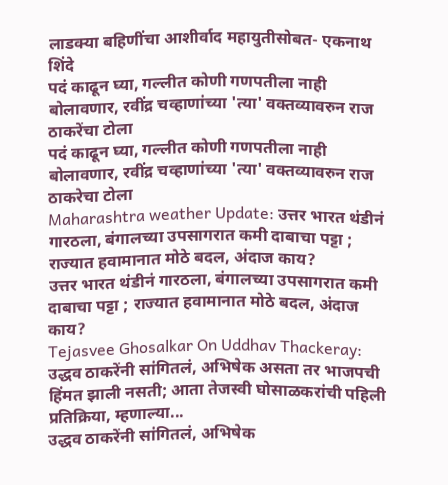लाडक्या बहिणींचा आशीर्वाद महायुतीसोबत- एकनाथ शिंदे
पदं काढून घ्या, गल्लीत कोणी गणपतीला नाही बोलावणार, रवींद्र चव्हाणांच्या 'त्या' वक्तव्यावरुन राज ठाकरेंचा टोला
पदं काढून घ्या, गल्लीत कोणी गणपतीला नाही बोलावणार, रवींद्र चव्हाणांच्या 'त्या' वक्तव्यावरुन राज ठाकरेचा टोला
Maharashtra weather Update: उत्तर भारत थंडीनं गारठला, बंगालच्या उपसागरात कमी दाबाचा पट्टा ; राज्यात हवामानात मोठे बदल, अंदाज काय?
उत्तर भारत थंडीनं गारठला, बंगालच्या उपसागरात कमी दाबाचा पट्टा ; राज्यात हवामानात मोठे बदल, अंदाज काय?
Tejasvee Ghosalkar On Uddhav Thackeray: उद्धव ठाकरेंनी सांगितलं, अभिषेक असता तर भाजपची हिंमत झाली नसती; आता तेजस्वी घोसाळकरांची पहिली प्रतिक्रिया, म्हणाल्या...
उद्धव ठाकरेंनी सांगितलं, अभिषेक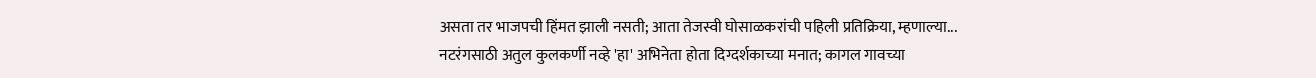असता तर भाजपची हिंमत झाली नसती; आता तेजस्वी घोसाळकरांची पहिली प्रतिक्रिया, म्हणाल्या...
नटरंगसाठी अतुल कुलकर्णी नव्हे 'हा' अभिनेता होता दिग्दर्शकाच्या मनात; कागल गावच्या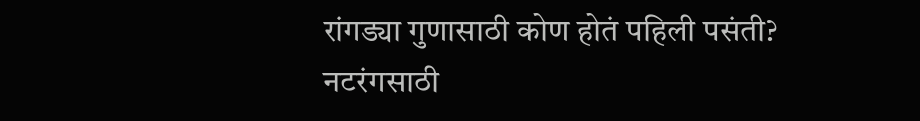रांगड्या गुणासाठी कोण होतं पहिली पसंती?
नटरंगसाठी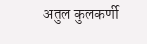अतुल कुलकर्णी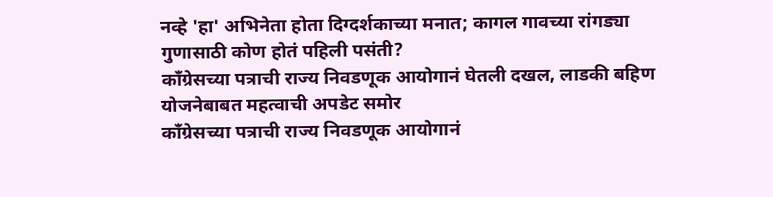नव्हे 'हा' अभिनेता होता दिग्दर्शकाच्या मनात; कागल गावच्या रांगड्या गुणासाठी कोण होतं पहिली पसंती?
काँग्रेसच्या पत्राची राज्य निवडणूक आयोगानं घेतली दखल, लाडकी बहिण योजनेबाबत महत्वाची अपडेट समोर
काँग्रेसच्या पत्राची राज्य निवडणूक आयोगानं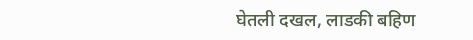घेतली दखल, लाडकी बहिण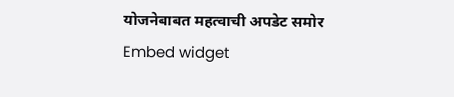योजनेबाबत महत्वाची अपडेट समोर
Embed widget